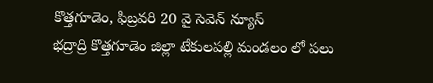కొత్తగూడెం, ఫిబ్రవరి 20 వై సెవెన్ న్యూస్
భద్రాద్రి కొత్తగూడెం జిల్లా టేకులపల్లి మండలం లో పలు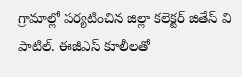గ్రామాల్లో పర్యటించిన జిల్లా కలెక్టర్ జితేస్ వి పాటిల్. ఈజీఎస్ కూలీలతో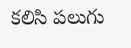కలిసి పలుగు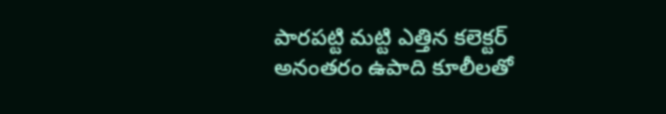పారపట్టి మట్టి ఎత్తిన కలెక్టర్ అనంతరం ఉపాది కూలీలతో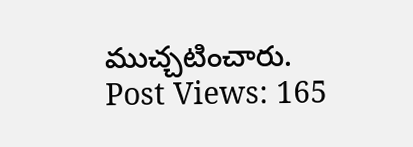ముచ్చటించారు.
Post Views: 165